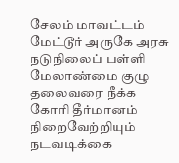சேலம் மாவட்டம் மேட்டூர் அருகே அரசு நடுநிலைப் பள்ளி மேலாண்மை குழு தலைவரை நீக்க கோரி தீர்மானம் நிறைவேற்றியும் நடவடிக்கை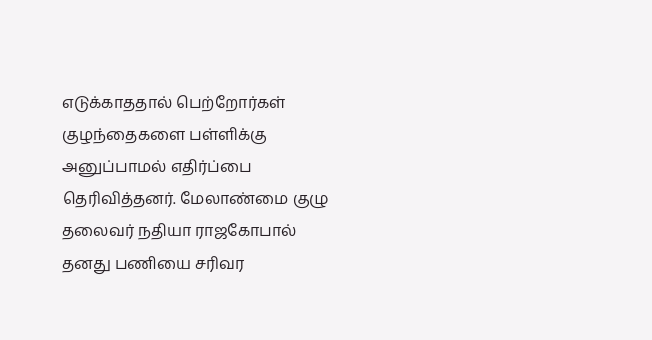எடுக்காததால் பெற்றோர்கள் குழந்தைகளை பள்ளிக்கு அனுப்பாமல் எதிர்ப்பை தெரிவித்தனர். மேலாண்மை குழு தலைவர் நதியா ராஜகோபால் தனது பணியை சரிவர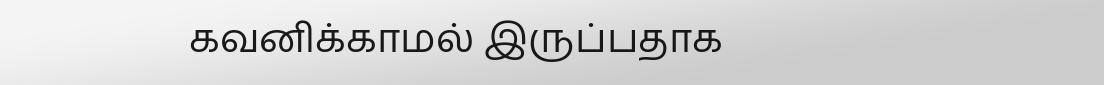கவனிக்காமல் இருப்பதாக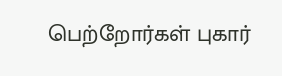பெற்றோர்கள் புகார்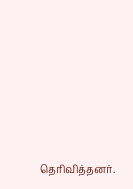தெரிவித்தனர்.